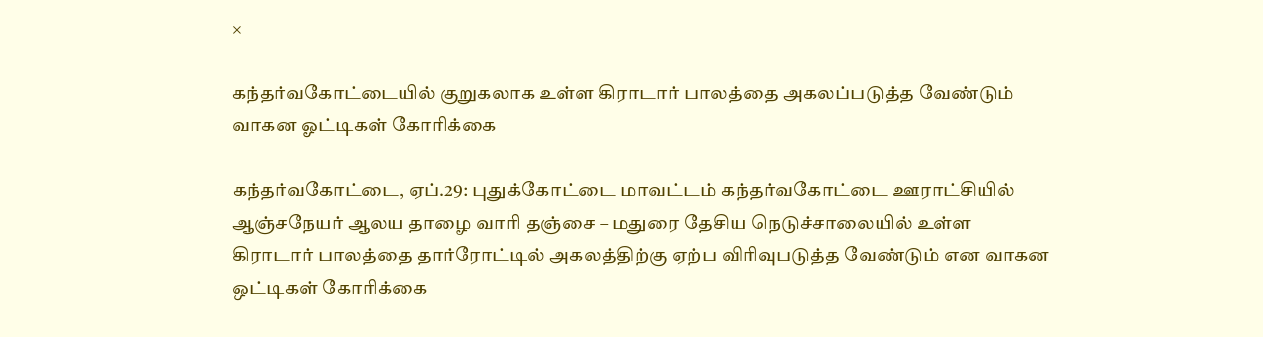×

கந்தர்வகோட்டையில் குறுகலாக உள்ள கிராடார் பாலத்தை அகலப்படுத்த வேண்டும் வாகன ஓட்டிகள் கோரிக்கை

கந்தர்வகோட்டை, ஏப்.29: புதுக்கோட்டை மாவட்டம் கந்தர்வகோட்டை ஊராட்சியில் ஆஞ்சநேயர் ஆலய தாழை வாரி தஞ்சை – மதுரை தேசிய நெடுச்சாலையில் உள்ள கிராடார் பாலத்தை தார்ரோட்டில் அகலத்திற்கு ஏற்ப விரிவுபடுத்த வேண்டும் என வாகன ஒட்டிகள் கோரிக்கை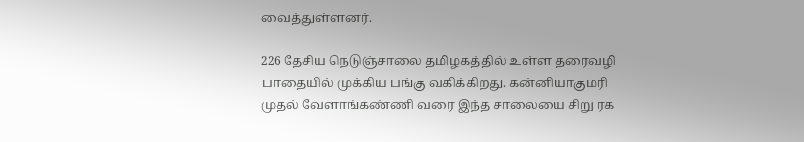வைத்துள்ளனர்.

226 தேசிய நெடுஞ்சாலை தமிழகத்தில் உள்ள தரைவழி பாதையில் முக்கிய பங்கு வகிக்கிறது. கன்னியாகுமரி முதல் வேளாங்கண்ணி வரை இந்த சாலையை சிறு ரக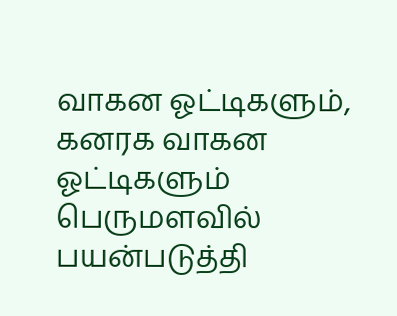வாகன ஓட்டிகளும், கனரக வாகன ஓட்டிகளும் பெருமளவில் பயன்படுத்தி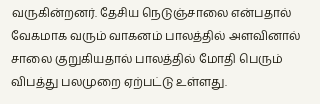வருகின்றனர். தேசிய நெடுஞ்சாலை என்பதால் வேகமாக வரும் வாகனம் பாலத்தில் அளவினால் சாலை குறுகியதால் பாலத்தில் மோதி பெரும் விபத்து பலமுறை ஏற்பட்டு உள்ளது.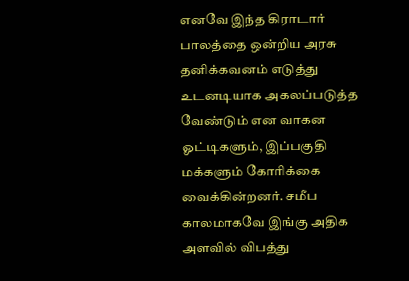எனவே இந்த கிராடார் பாலத்தை ஒன்றிய அரசு தனிக்கவனம் எடுத்து உடனடியாக அகலப்படுத்த வேண்டும் என வாகன ஓட்டிகளும், இப்பகுதி மக்களும் கோரிக்கை வைக்கின்றனர். சமீப காலமாகவே இங்கு அதிக அளவில் விபத்து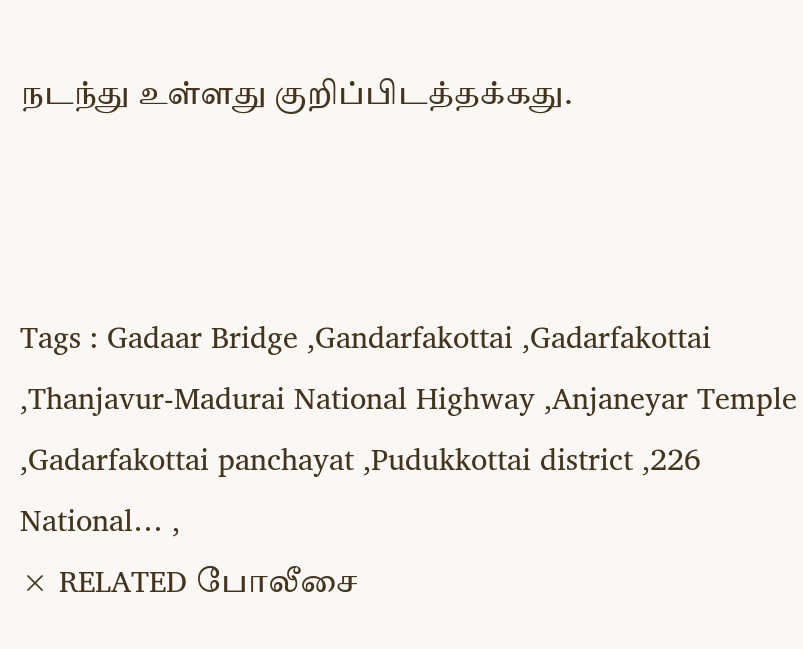நடந்து உள்ளது குறிப்பிடத்தக்கது.



Tags : Gadaar Bridge ,Gandarfakottai ,Gadarfakottai ,Thanjavur-Madurai National Highway ,Anjaneyar Temple ,Gadarfakottai panchayat ,Pudukkottai district ,226 National… ,
× RELATED போலீசை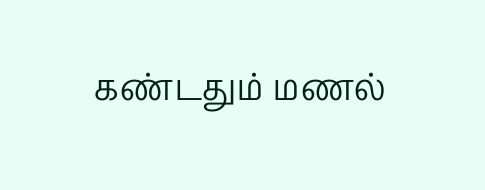கண்டதும் மணல்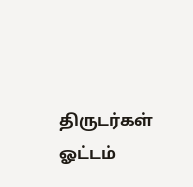திருடர்கள் ஓட்டம்